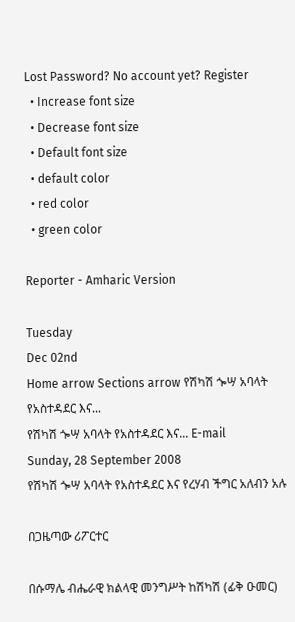Lost Password? No account yet? Register
  • Increase font size
  • Decrease font size
  • Default font size
  • default color
  • red color
  • green color

Reporter - Amharic Version

Tuesday
Dec 02nd
Home arrow Sections arrow የሽካሽ ጐሣ አባላት የአስተዳደር እና...
የሽካሽ ጐሣ አባላት የአስተዳደር እና... E-mail
Sunday, 28 September 2008
የሽካሽ ጐሣ አባላት የአስተዳደር እና የረሃብ ችግር አለብን አሉ

በጋዜጣው ሪፖርተር

በሱማሌ ብሔራዊ ክልላዊ መንግሥት ከሽካሽ (ፊቅ ዑመር)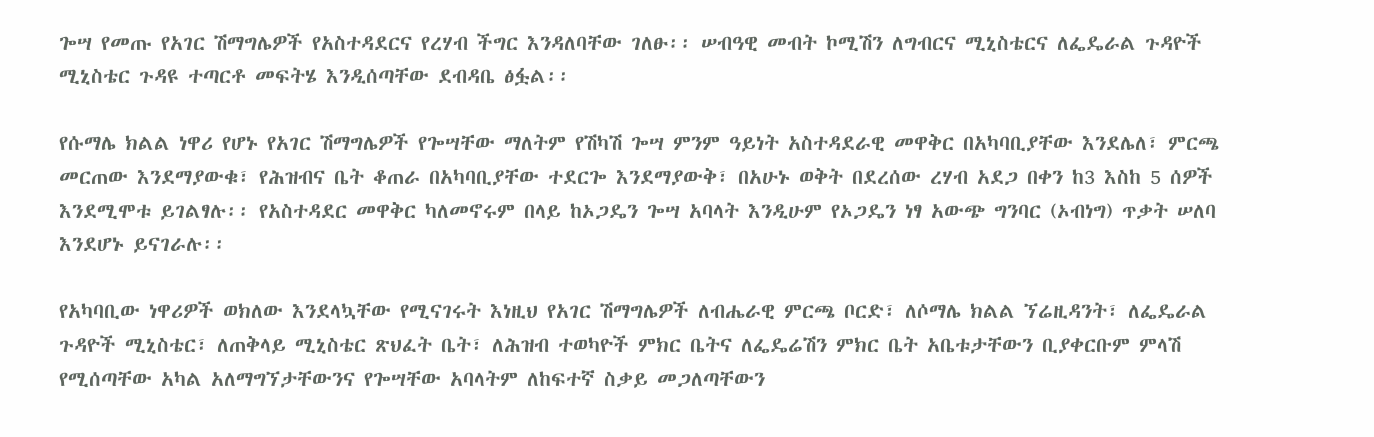ጐሣ የመጡ የአገር ሽማግሌዎች የአስተዳደርና የረሃብ ችግር እንዳለባቸው ገለፁ፡፡ ሠብዓዊ መብት ኮሚሽን ለግብርና ሚኒስቴርና ለፌዴራል ጉዳዮች ሚኒስቴር ጉዳዩ ተጣርቶ መፍትሄ እንዲሰጣቸው ደብዳቤ ፅፏል፡፡

የሱማሌ ክልል ነዋሪ የሆኑ የአገር ሽማግሌዎች የጐሣቸው ማለትም የሽካሽ ጐሣ ምንም ዓይነት አስተዳደራዊ መዋቅር በአካባቢያቸው እንደሌለ፣ ምርጫ መርጠው እንደማያውቁ፣ የሕዝብና ቤት ቆጠራ በአካባቢያቸው ተደርጐ እንደማያውቅ፣ በአሁኑ ወቅት በደረሰው ረሃብ አደጋ በቀን ከ3 እስከ 5 ሰዎች እንደሚሞቱ ይገልፃሉ፡፡ የአስተዳደር መዋቅር ካለመኖሩም በላይ ከኦጋዴን ጐሣ አባላት እንዲሁም የኦጋዴን ነፃ አውጭ ግንባር (ኦብነግ) ጥቃት ሠለባ እንደሆኑ ይናገራሉ፡፡

የአካባቢው ነዋሪዎች ወክለው እንደላኳቸው የሚናገሩት እነዚህ የአገር ሽማግሌዎች ለብሔራዊ ምርጫ ቦርድ፣ ለሶማሌ ክልል ኘሬዚዳንት፣ ለፌዴራል ጉዳዮች ሚኒስቴር፣ ለጠቅላይ ሚኒስቴር ጽህፈት ቤት፣ ለሕዝብ ተወካዮች ምክር ቤትና ለፌዴሬሽን ምክር ቤት አቤቱታቸውን ቢያቀርቡም ምላሽ የሚሰጣቸው አካል አለማግኘታቸውንና የጐሣቸው አባላትም ለከፍተኛ ስቃይ መጋለጣቸውን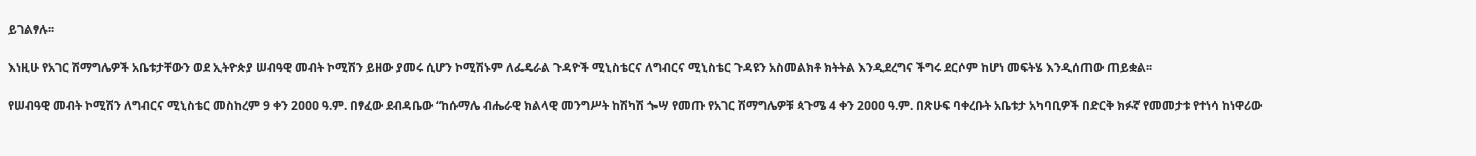ይገልፃሉ፡፡

እነዚሁ የአገር ሽማግሌዎች አቤቱታቸውን ወደ ኢትዮጵያ ሠብዓዊ መብት ኮሚሽን ይዘው ያመሩ ሲሆን ኮሚሽኑም ለፌዴራል ጉዳዮች ሚኒስቴርና ለግብርና ሚኒስቴር ጉዳዩን አስመልክቶ ክትትል እንዲደረግና ችግሩ ደርሶም ከሆነ መፍትሄ እንዲሰጠው ጠይቋል፡፡

የሠብዓዊ መብት ኮሚሽን ለግብርና ሚኒስቴር መስከረም 9 ቀን 2ዐዐዐ ዓ.ም. በፃፈው ደብዳቤው “ከሱማሌ ብሔራዊ ክልላዊ መንግሥት ከሽካሽ ጐሣ የመጡ የአገር ሽማግሌዎቹ ጳጉሜ 4 ቀን 2ዐዐዐ ዓ.ም. በጽሁፍ ባቀረቡት አቤቱታ አካባቢዎች በድርቅ ክፉኛ የመመታቱ የተነሳ ከነዋሪው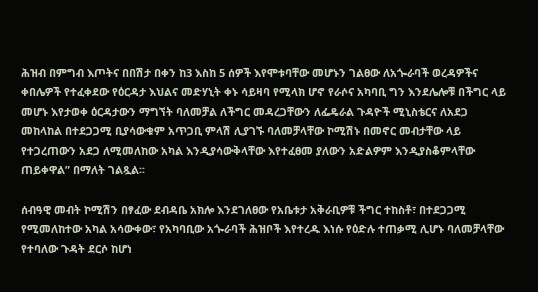ሕዝብ በምግብ እጦትና በበሽታ በቀን ከ3 እስከ 5 ሰዎች እየሞቱባቸው መሆኑን ገልፀው ለአጐራባች ወረዳዎችና ቀበሌዎች የተፈቀደው የዕርዳታ እህልና መድሃኒት ቀኑ ሳይዛባ የሚላክ ሆኖ የራሶና አካባቢ ግን እንደሌሎቹ በችግር ላይ መሆኑ እየታወቀ ዕርዳታውን ማግኘት ባለመቻል ለችግር መዳረጋቸውን ለፌዴራል ጉዳዮች ሚኒስቴርና ለአደጋ መከላከል በተደጋጋሚ ቢያሳውቁም አጥጋቢ ምላሽ ሊያገኙ ባለመቻላቸው ኮሚሽኑ በመኖር መብታቸው ላይ የተጋረጠውን አደጋ ለሚመለከው አካል እንዲያሳውቅላቸው እየተፈፀመ ያለውን አድልዎም እንዲያስቆምላቸው ጠይቀዋል” በማለት ገልጿል፡፡

ሰብዓዊ መብት ኮሚሽን በፃፈው ደብዳቤ አክሎ እንደገለፀው የአቤቱታ አቅራቢዎቹ ችግር ተከስቶ፣ በተደጋጋሚ የሚመለከተው አካል አሳውቀው፣ የአካባቢው አጐራባች ሕዝቦች እየተረዱ እነሱ የዕድሉ ተጠቃሚ ሊሆኑ ባለመቻላቸው የተባለው ጉዳት ደርሶ ከሆነ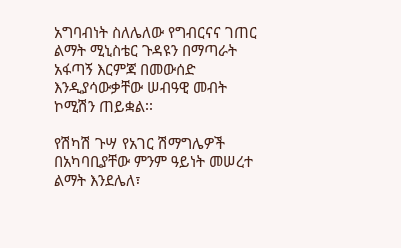አግባብነት ስለሌለው የግብርናና ገጠር ልማት ሚኒስቴር ጉዳዩን በማጣራት አፋጣኝ እርምጃ በመውሰድ እንዲያሳውቃቸው ሠብዓዊ መብት ኮሚሽን ጠይቋል፡፡

የሽካሽ ጉሣ የአገር ሽማግሌዎች በአካባቢያቸው ምንም ዓይነት መሠረተ ልማት እንደሌለ፣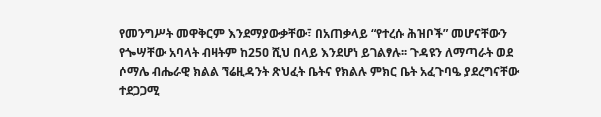የመንግሥት መዋቅርም እንደማያውቃቸው፣ በአጠቃላይ “የተረሱ ሕዝቦች” መሆናቸውን የጐሣቸው አባላት ብዛትም ከ25ዐ ሺህ በላይ እንደሆነ ይገልፃሉ፡፡ ጉዳዩን ለማጣራት ወደ ሶማሌ ብሔራዊ ክልል ኘሬዚዳንት ጽህፈት ቤትና የክልሉ ምክር ቤት አፈጉባዔ ያደረግናቸው ተደጋጋሚ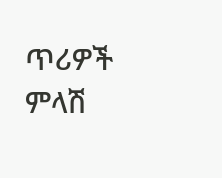ጥሪዎች ምላሽ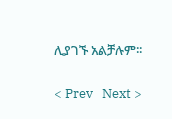ሊያገኙ አልቻሉም፡፡

< Prev   Next >